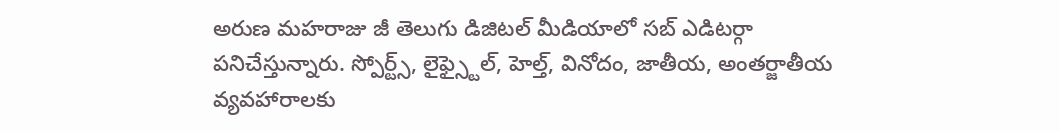అరుణ మహరాజు జీ తెలుగు డిజిటల్ మీడియాలో సబ్ ఎడిటర్గా పనిచేస్తున్నారు. స్పోర్ట్స్, లైఫ్స్టైల్, హెల్త్, వినోదం, జాతీయ, అంతర్జాతీయ వ్యవహారాలకు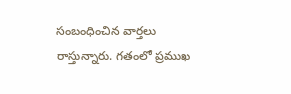సంబంధించిన వార్తలు రాస్తున్నారు. గతంలో ప్రముఖ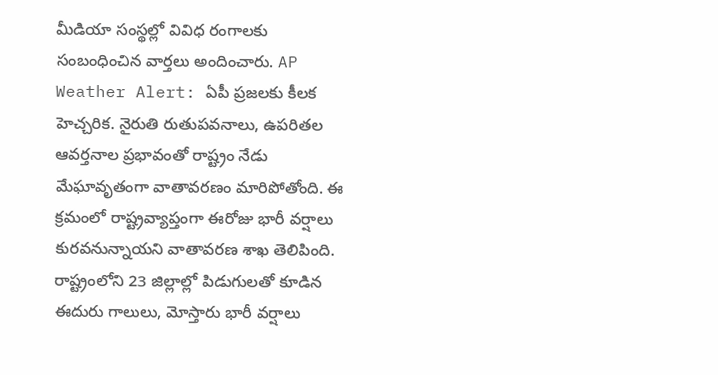మీడియా సంస్థల్లో వివిధ రంగాలకు సంబంధించిన వార్తలు అందించారు. AP Weather Alert: ఏపీ ప్రజలకు కీలక హెచ్చరిక. నైరుతి రుతుపవనాలు, ఉపరితల ఆవర్తనాల ప్రభావంతో రాష్ట్రం నేడు మేఘావృతంగా వాతావరణం మారిపోతోంది. ఈ క్రమంలో రాష్ట్రవ్యాప్తంగా ఈరోజు భారీ వర్షాలు కురవనున్నాయని వాతావరణ శాఖ తెలిపింది. రాష్ట్రంలోని 23 జిల్లాల్లో పిడుగులతో కూడిన ఈదురు గాలులు, మోస్తారు భారీ వర్షాలు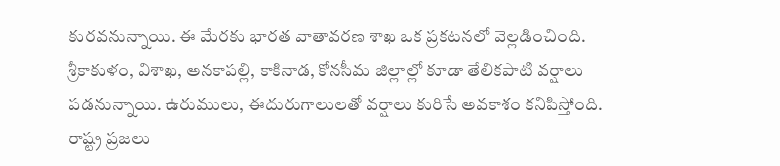కురవనున్నాయి. ఈ మేరకు భారత వాతావరణ శాఖ ఒక ప్రకటనలో వెల్లడించింది. శ్రీకాకుళం, విశాఖ, అనకాపల్లి, కాకినాడ, కోనసీమ జిల్లాల్లో కూడా తేలికపాటి వర్షాలు పడనున్నాయి. ఉరుములు, ఈదురుగాలులతో వర్షాలు కురిసే అవకాశం కనిపిస్తోంది. రాష్ట్ర ప్రజలు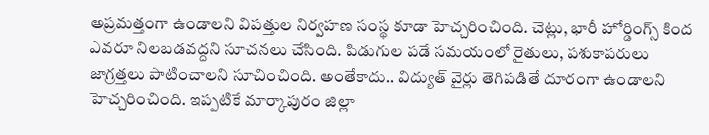అప్రమత్తంగా ఉండాలని విపత్తుల నిర్వహణ సంస్థ కూడా హెచ్చరించింది. చెట్లు, భారీ హోర్డింగ్స్ కింద ఎవరూ నిలబడవద్దని సూచనలు చేసింది. పిడుగుల పడే సమయంలో రైతులు, పశుకాపరులు జాగ్రత్తలు పాటించాలని సూచించింది. అంతేకాదు.. విద్యుత్ వైర్లు తెగిపడితే దూరంగా ఉండాలని హెచ్చరించింది. ఇప్పటికే మార్కాపురం జిల్లా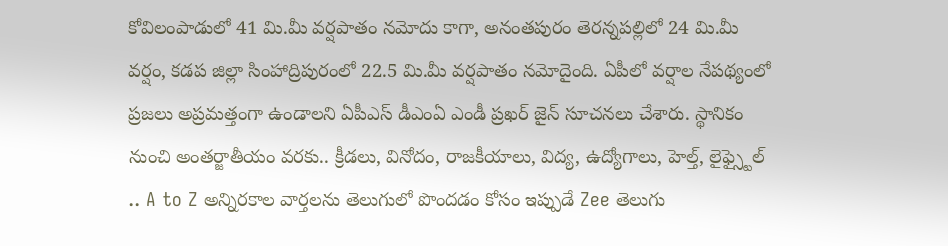కోవిలంపాడులో 41 మి.మీ వర్షపాతం నమోదు కాగా, అనంతపురం తెరన్నపల్లిలో 24 మి.మీ వర్షం, కడప జిల్లా సింహాద్రిపురంలో 22.5 మి.మీ వర్షపాతం నమోదైంది. ఏపీలో వర్షాల నేపథ్యంలో ప్రజలు అప్రమత్తంగా ఉండాలని ఏపీఎస్ డీఎంఏ ఎండీ ప్రఖర్ జైన్ సూచనలు చేశారు. స్థానికం నుంచి అంతర్జాతీయం వరకు.. క్రీడలు, వినోదం, రాజకీయాలు, విద్య, ఉద్యోగాలు, హెల్త్, లైఫ్స్టైల్ .. A to Z అన్నిరకాల వార్తలను తెలుగులో పొందడం కోసం ఇప్పుడే Zee తెలుగు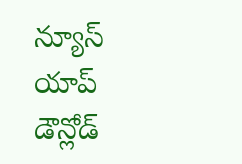న్యూస్ యాప్ డౌన్లోడ్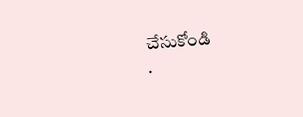చేసుకోండి
.